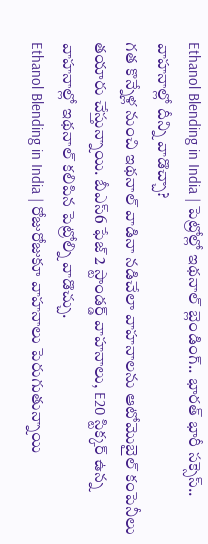Ethanol Blending in India | పెట్రోల్లో ఇథనాల్ బ్లెండింగ్.. భారత్ భారీ సక్సెస్.. వాహనాల్లో దీన్ని వాడొచ్చా?
గత కొన్నేళ్ల నుంచి ఇథనాల్ వాడినా నడిచేలా వాహనాలను ఆటోమొబైల్ కంపెనీలు తయారు చేస్తున్నాయి. బీఎస్6 ఫేజ్ 2 స్టాండర్డ్ వాహనాలు, E20 స్టిక్కర్ ఉన్న వాహనాల్లో ఇథనాల్ కలిపిన పెట్రోల్ని వాడొచ్చు.
Ethanol Blending in India | రోజురోజుకూ వాహనాలు పెరుగుతున్నాయి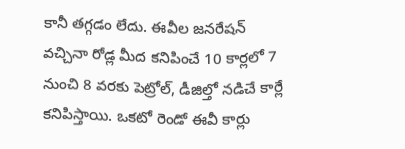కానీ తగ్గడం లేదు. ఈవీల జనరేషన్ వచ్చినా రోడ్ల మీద కనిపించే 10 కార్లలో 7 నుంచి 8 వరకు పెట్రోల్, డీజిల్తో నడిచే కార్లే కనిపిస్తాయి. ఒకటో రెండో ఈవీ కార్లు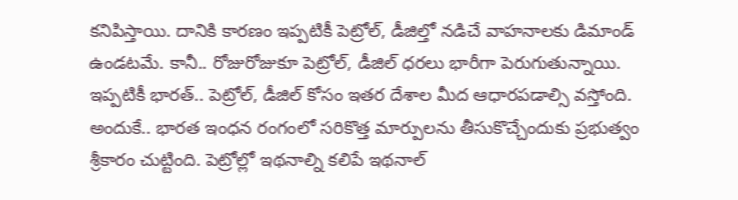కనిపిస్తాయి. దానికి కారణం ఇప్పటికీ పెట్రోల్, డీజిల్తో నడిచే వాహనాలకు డిమాండ్ ఉండటమే. కానీ.. రోజురోజుకూ పెట్రోల్, డీజిల్ ధరలు భారీగా పెరుగుతున్నాయి. ఇప్పటికీ భారత్.. పెట్రోల్, డీజిల్ కోసం ఇతర దేశాల మీద ఆధారపడాల్సి వస్తోంది. అందుకే.. భారత ఇంధన రంగంలో సరికొత్త మార్పులను తీసుకొచ్చేందుకు ప్రభుత్వం శ్రీకారం చుట్టింది. పెట్రోల్లో ఇథనాల్ని కలిపే ఇథనాల్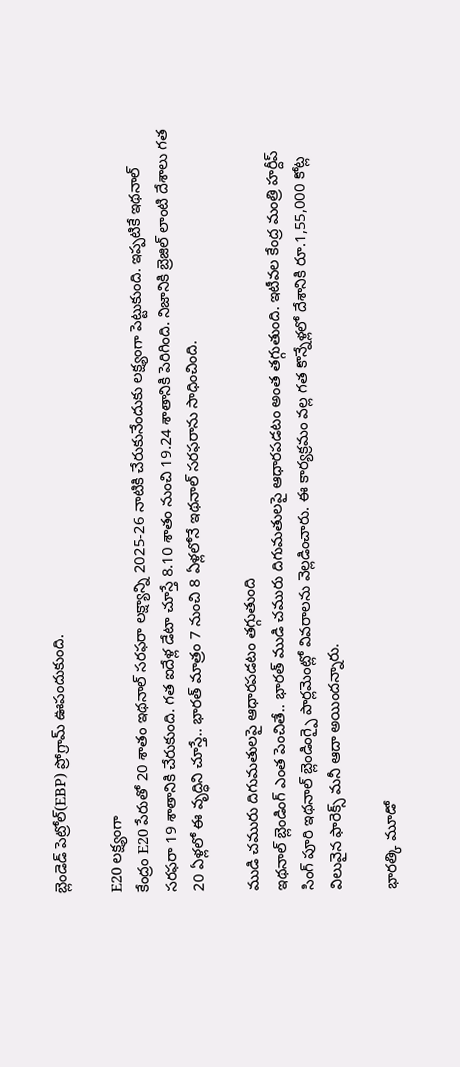బ్లెండెడ్ పెట్రోల్(EBP) ప్రోగ్రామ్ ఊపందుకుంది.

E20 లక్ష్యంగా
కేంద్రం E20 పేరుతో 20 శాతం ఇథనాల్ సరఫరా లక్ష్యాన్ని 2025-26 నాటికి చేరుకునేందుకు లక్ష్యంగా పెట్టుకుంది. ఇప్పటికే ఇథనాల్ సరఫరా 19 శాతానికి చేరుకుంది. గత ఐదేళ్ల డేటా చూస్తే 8.10 శాతం నుంచి 19.24 శాతానికి పెరిగింది. నిజానికి బ్రెజిల్ లాంటి దేశాలు గత 20 ఏళ్లలో ఈ వృద్ధిని చూస్తే.. భారత్ మాత్రం 7 నుంచి 8 ఏళ్లలోనే ఇథనాల్ సరఫరాను సాధించింది.

ముడి చమురు దిగుమతులపై ఆధారపడటం తగ్గుతుంది
ఇథనాల్ బ్లెండింగ్ ఎంత పెంచితే.. భారత్ ముడి చమురు దిగుమతులపై ఆధారపడటం అంత తగ్గుతుంది. ఇటీవల కేంద్ర మంత్రి హర్దీప్ సింగ్ పూరి ఇథనాల్ బ్లెండింగ్పై పార్లమెంట్లో వివరాలను వెల్లడించారు. ఈ కార్యక్రమం వల్ల గత కొన్నేళ్లలో దేశానికి రూ.1,55,000 కోట్ల విలువైన ఫారెక్స్ మనీ ఆదా అయిందన్నారు.

భారత్కి మూడో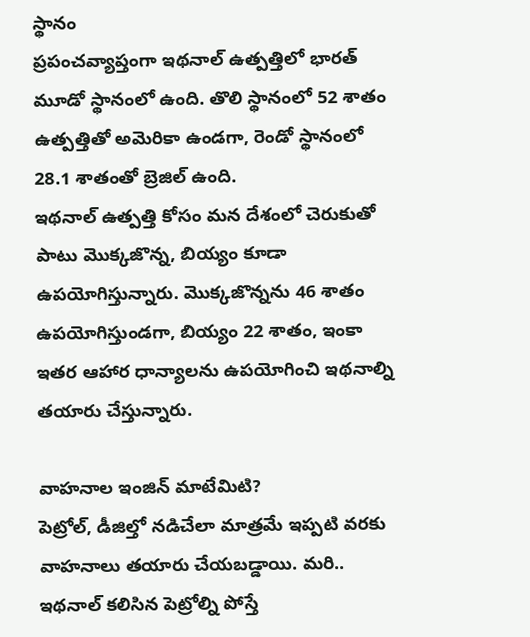స్థానం
ప్రపంచవ్యాప్తంగా ఇథనాల్ ఉత్పత్తిలో భారత్ మూడో స్థానంలో ఉంది. తొలి స్థానంలో 52 శాతం ఉత్పత్తితో అమెరికా ఉండగా, రెండో స్థానంలో 28.1 శాతంతో బ్రెజిల్ ఉంది.
ఇథనాల్ ఉత్పత్తి కోసం మన దేశంలో చెరుకుతో పాటు మొక్కజొన్న, బియ్యం కూడా ఉపయోగిస్తున్నారు. మొక్కజొన్నను 46 శాతం ఉపయోగిస్తుండగా, బియ్యం 22 శాతం, ఇంకా ఇతర ఆహార ధాన్యాలను ఉపయోగించి ఇథనాల్ని తయారు చేస్తున్నారు.

వాహనాల ఇంజిన్ మాటేమిటి?
పెట్రోల్, డీజిల్తో నడిచేలా మాత్రమే ఇప్పటి వరకు వాహనాలు తయారు చేయబడ్డాయి. మరి.. ఇథనాల్ కలిసిన పెట్రోల్ని పోస్తే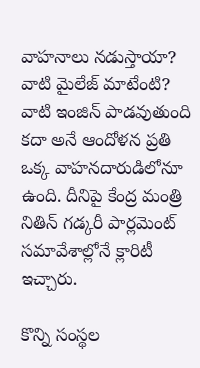వాహనాలు నడుస్తాయా? వాటి మైలేజ్ మాటేంటి? వాటి ఇంజిన్ పాడవుతుంది కదా అనే ఆందోళన ప్రతి ఒక్క వాహనదారుడిలోనూ ఉంది. దీనిపై కేంద్ర మంత్రి నితిన్ గడ్కరీ పార్లమెంట్ సమావేశాల్లోనే క్లారిటీ ఇచ్చారు.

కొన్ని సంస్థల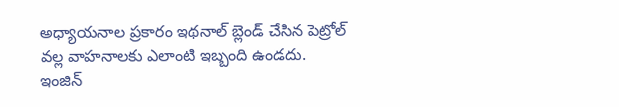అధ్యాయనాల ప్రకారం ఇథనాల్ బ్లెండ్ చేసిన పెట్రోల్ వల్ల వాహనాలకు ఎలాంటి ఇబ్బంది ఉండదు. ఇంజిన్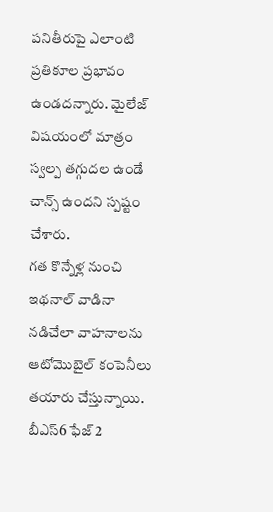పనితీరుపై ఎలాంటి ప్రతికూల ప్రభావం ఉండదన్నారు. మైలేజ్ విషయంలో మాత్రం స్వల్ప తగ్గుదల ఉండే చాన్స్ ఉందని స్పష్టం చేశారు.
గత కొన్నేళ్ల నుంచి ఇథనాల్ వాడినా నడిచేలా వాహనాలను ఆటోమొబైల్ కంపెనీలు తయారు చేస్తున్నాయి. బీఎస్6 ఫేజ్ 2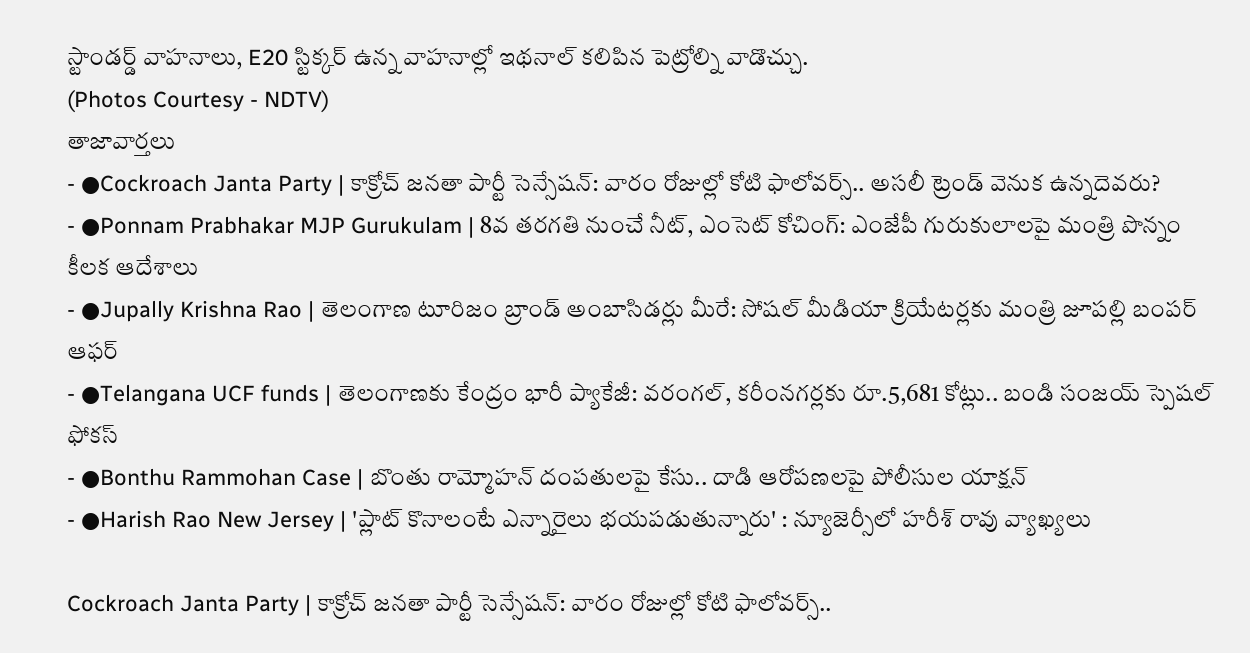స్టాండర్డ్ వాహనాలు, E20 స్టిక్కర్ ఉన్న వాహనాల్లో ఇథనాల్ కలిపిన పెట్రోల్ని వాడొచ్చు.
(Photos Courtesy - NDTV)
తాజావార్తలు
- ●Cockroach Janta Party | కాక్రోచ్ జనతా పార్టీ సెన్సేషన్: వారం రోజుల్లో కోటి ఫాలోవర్స్.. అసలీ ట్రెండ్ వెనుక ఉన్నదెవరు?
- ●Ponnam Prabhakar MJP Gurukulam | 8వ తరగతి నుంచే నీట్, ఎంసెట్ కోచింగ్: ఎంజేపీ గురుకులాలపై మంత్రి పొన్నం కీలక ఆదేశాలు
- ●Jupally Krishna Rao | తెలంగాణ టూరిజం బ్రాండ్ అంబాసిడర్లు మీరే: సోషల్ మీడియా క్రియేటర్లకు మంత్రి జూపల్లి బంపర్ ఆఫర్
- ●Telangana UCF funds | తెలంగాణకు కేంద్రం భారీ ప్యాకేజీ: వరంగల్, కరీంనగర్లకు రూ.5,681 కోట్లు.. బండి సంజయ్ స్పెషల్ ఫోకస్
- ●Bonthu Rammohan Case | బొంతు రామ్మోహన్ దంపతులపై కేసు.. దాడి ఆరోపణలపై పోలీసుల యాక్షన్
- ●Harish Rao New Jersey | 'ప్లాట్ కొనాలంటే ఎన్నారైలు భయపడుతున్నారు' : న్యూజెర్సీలో హరీశ్ రావు వ్యాఖ్యలు

Cockroach Janta Party | కాక్రోచ్ జనతా పార్టీ సెన్సేషన్: వారం రోజుల్లో కోటి ఫాలోవర్స్..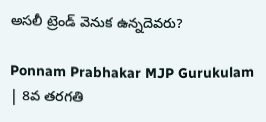అసలీ ట్రెండ్ వెనుక ఉన్నదెవరు?

Ponnam Prabhakar MJP Gurukulam | 8వ తరగతి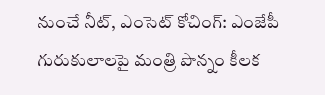నుంచే నీట్, ఎంసెట్ కోచింగ్: ఎంజేపీ గురుకులాలపై మంత్రి పొన్నం కీలక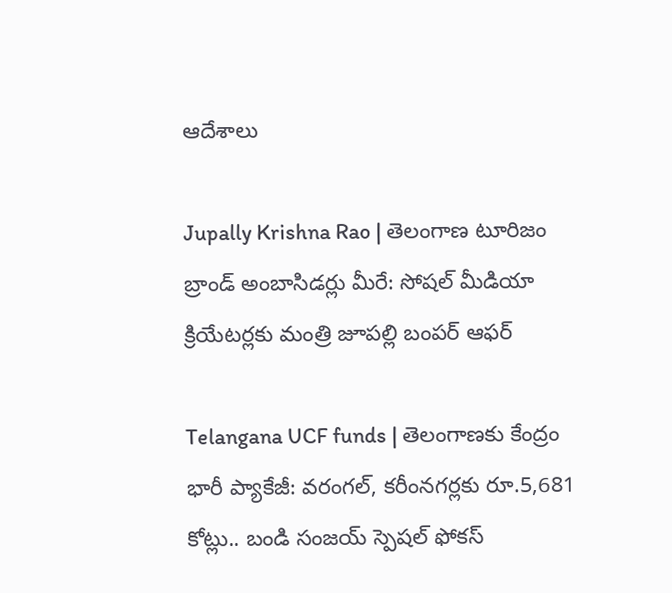ఆదేశాలు

Jupally Krishna Rao | తెలంగాణ టూరిజం బ్రాండ్ అంబాసిడర్లు మీరే: సోషల్ మీడియా క్రియేటర్లకు మంత్రి జూపల్లి బంపర్ ఆఫర్

Telangana UCF funds | తెలంగాణకు కేంద్రం భారీ ప్యాకేజీ: వరంగల్, కరీంనగర్లకు రూ.5,681 కోట్లు.. బండి సంజయ్ స్పెషల్ ఫోకస్